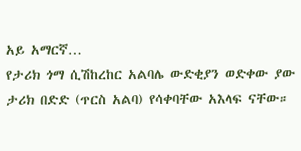አይ አማርኛ…
የታሪክ ጎማ ሲሽከረከር አልባሌ ውድቂያን ወድቀው ያው ታሪክ በድድ (ጥርስ አልባ) የሳቀባቸው አእላፍ ናቸው።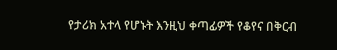የታሪክ አተላ የሆኑት እንዚህ ቀጣፊዎች የቆየና በቅርብ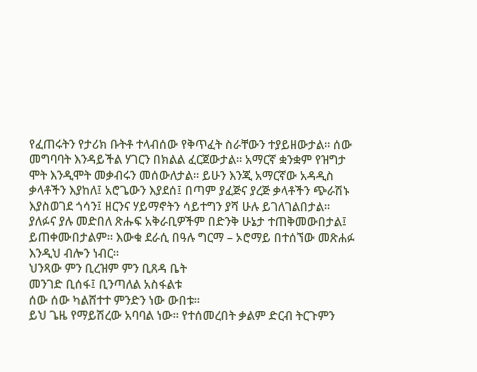የፈጠሩትን የታሪክ ቡትቶ ተላብሰው የቅጥፈት ስራቸውን ተያይዘውታል። ሰው መግባባት እንዳይችል ሃገርን በክልል ፈርጀውታል። አማርኛ ቋንቋም የዝግታ ሞት እንዲሞት መቃብሩን መሰውለታል። ይሁን እንጂ አማርኛው አዳዲስ ቃላቶችን እያከለ፤ አሮጌውን እያደሰ፤ በጣም ያፈጅና ያረጅ ቃላቶችን ጭራሽኑ እያስወገደ ጎሳን፤ ዘርንና ሃይማኖትን ሳይተግን ያሻ ሁሉ ይገለገልበታል።
ያለፉና ያሉ መድበለ ጽሑፍ አቅራቢዎችም በድንቅ ሁኔታ ተጠቅመውበታል፤ ይጠቀሙበታልም። እውቁ ደራሲ በዓሉ ግርማ – ኦሮማይ በተሰኘው መጽሐፉ እንዲህ ብሎን ነብር።
ህንጻው ምን ቢረዝም ምን ቢጸዳ ቤት
መንገድ ቢሰፋ፤ ቢንጣለል አስፋልቱ
ሰው ሰው ካልሸተተ ምንድን ነው ውበቱ።
ይህ ጌዜ የማይሽረው አባባል ነው። የተሰመረበት ቃልም ድርብ ትርጉምን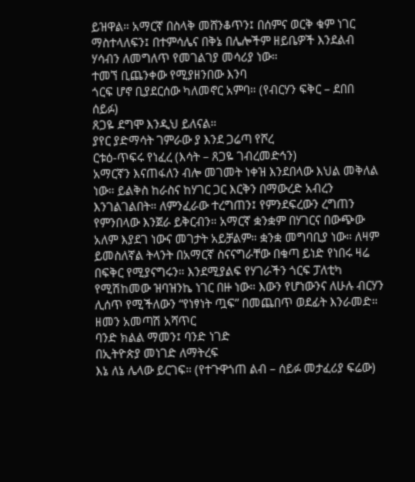ይዝዋል። አማርኛ በስላቅ መሸንቆጥን፤ በሰምና ወርቅ ቁም ነገር ማስተላለፍን፤ በተምሳሌና በቅኔ በሌሎችም ዘይቤዎች እንደልብ ሃሳብን ለመግለጥ የመገልገያ መሳሪያ ነው።
ተመኘ ቢጨንቀው የሚያዘንበው እንባ
ጎርፍ ሆኖ ቢያደርሰው ካለመኖር አምባ። (የብርሃን ፍቅር – ደበበ ሰይፉ)
ጸጋዬ ደግሞ እንዲህ ይለናል።
ያየር ያድማሳት ገምራው ያ እንደ ጋሬጣ የሾረ
ርቱዕ-ጥፍሩ የነፈረ (እሳት – ጸጋዬ ገብረመድኅን)
አማርኛን እናጠፋለን ብሎ መገመት ነቀዝ እንደበላው እህል መቅለል ነው። ይልቅስ ከራስና ከሃገር ጋር እርቅን በማውረድ አብረን እንገልገልበት። ለምንፈራው ተረግጠን፤ የምንደፍረውን ረግጠን የምንበላው እንጀራ ይቅርብን። አማርኛ ቋንቋም በሃገርና በውጭው አለም እያደገ ነውና መገታት አይቻልም። ቋንቋ መግባቢያ ነው። ለዛም ይመስለኛል ትላንት በአማርኛ ስናናግራቸው በቁጣ ይነድ የነበሩ ዛሬ በፍቅር የሚያናግሩን። እንደሚያልፍ የሃገራችን ጎርፍ ፓለቲካ የሚሽከመው ዝባዝንኬ ነገር በዙ ነው። እውን የሆነውንና ለሁሉ ብርሃን ሊሰጥ የሚችለውን “የነፃነት ጧፍ” በመጨበጥ ወደፊት እንራመድ።
ዘመን አመጣሽ አሻጥር
ባንድ ክልል ማመን፤ ባንድ ነገድ
በኢትዮጵያ መነገድ ለማትረፍ
እኔ ለኔ ሌላው ይርገፍ። (የተጉዋጎጠ ልብ – ሰይፉ መታፈሪያ ፍሬው)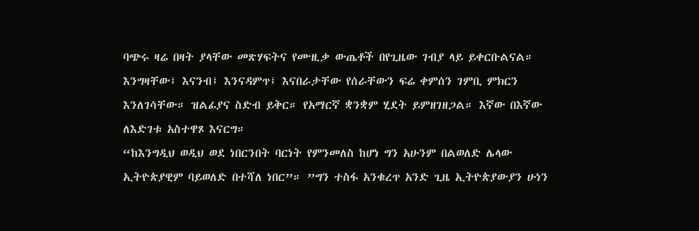ባጭሩ ዛሬ በዛት ያላቸው መጽሃፍትና የሙዚቃ ውጤቶች በየጊዜው ገብያ ላይ ይቀርቡልናል። እንግዛቸው፤ እናንብ፤ እንናዳምጥ፤ እናበራታቸው የሰራቸውን ፍሬ ቀምሰን ገምቢ ምክርን እንለገሳቸው። ዝልፊያና ስድብ ይቅር። የአማርኛ ቋንቋም ሂደት ይምዘገዘጋል። እኛው በእኛው ለእድገቱ አስተዋጾ እናርግ።
“ከእንግዲህ ወዲህ ወደ ነበርንበት ባርነት የምንመለስ ከሆነ ግን አሁንም በልወለድ ሌላው ኢትዮጵያዊም ባይወለድ በተሻለ ነበር”። ”ግን ተስፋ አንቁረጥ አንድ ጊዜ ኢትዮጵያውያን ሁነን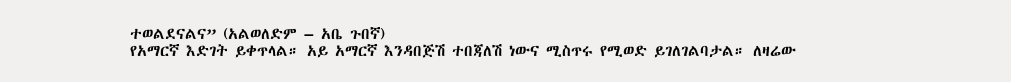ተወልደናልና” (አልወለድም – አቤ ጉበኛ)
የአማርኛ እድገት ይቀጥላል። አይ አማርኛ እንዳበጅሽ ተበጃለሽ ነውና ሚስጥሩ የሚወድ ይገለገልባታል። ለዛሬው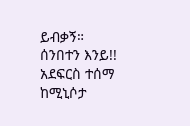ይብቃኝ።
ሰንበተን እንይ!!
አደፍርስ ተሰማ
ከሚኒሶታ